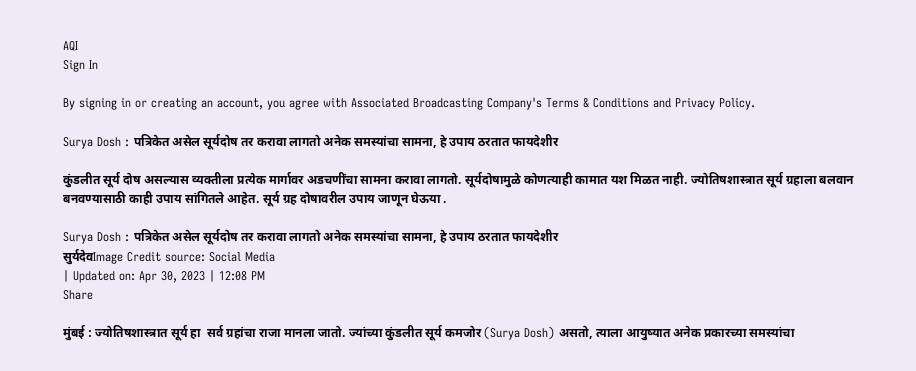AQI
Sign In

By signing in or creating an account, you agree with Associated Broadcasting Company's Terms & Conditions and Privacy Policy.

Surya Dosh : पत्रिकेत असेल सूर्यदोष तर करावा लागतो अनेक समस्यांचा सामना, हे उपाय ठरतात फायदेशीर

कुंडलीत सूर्य दोष असल्यास व्यक्तीला प्रत्येक मार्गावर अडचणींचा सामना करावा लागतो. सूर्यदोषामुळे कोणत्याही कामात यश मिळत नाही. ज्योतिषशास्त्रात सूर्य ग्रहाला बलवान बनवण्यासाठी काही उपाय सांगितले आहेत. सूर्य ग्रह दोषावरील उपाय जाणून घेऊया .

Surya Dosh : पत्रिकेत असेल सूर्यदोष तर करावा लागतो अनेक समस्यांचा सामना, हे उपाय ठरतात फायदेशीर
सुर्यदेवImage Credit source: Social Media
| Updated on: Apr 30, 2023 | 12:08 PM
Share

मुंबई : ज्योतिषशास्त्रात सूर्य हा  सर्व ग्रहांचा राजा मानला जातो. ज्यांच्या कुंडलीत सूर्य कमजोर (Surya Dosh) असतो, त्याला आयुष्यात अनेक प्रकारच्या समस्यांचा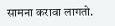सामना करावा लागतो.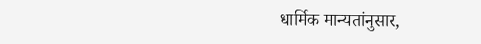धार्मिक मान्यतांनुसार,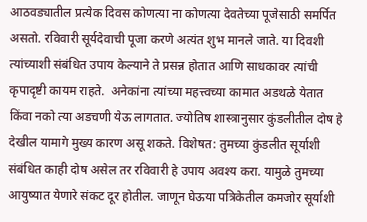आठवड्यातील प्रत्येक दिवस कोणत्या ना कोणत्या देवतेच्या पूजेसाठी समर्पित असतो. रविवारी सूर्यदेवाची पूजा करणे अत्यंत शुभ मानले जाते. या दिवशी त्यांच्याशी संबंधित उपाय केल्याने ते प्रसन्न होतात आणि साधकावर त्यांची कृपादृष्टी कायम राहते.  अनेकांना त्यांच्या महत्त्वच्या कामात अडथळे येतात किंवा नको त्या अडचणी येऊ लागतात. ज्योतिष शास्त्रानुसार कुंडलीतील दोष हे देखील यामागे मुख्य कारण असू शकते. विशेषत: तुमच्या कुंडलीत सूर्याशी संबंधित काही दोष असेल तर रविवारी हे उपाय अवश्य करा. यामुळे तुमच्या आयुष्यात येणारे संकट दूर होतील. जाणून घेऊया पत्रिकेतील कमजोर सूर्याशी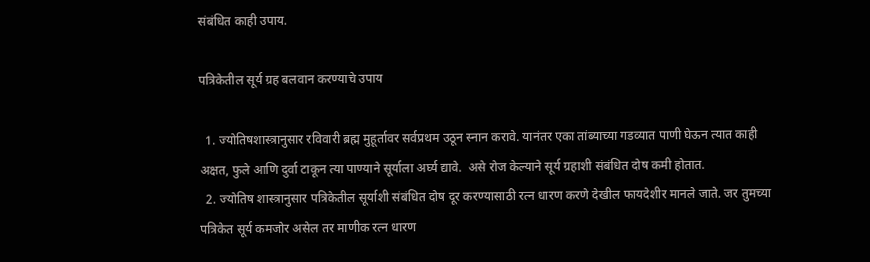संबंधित काही उपाय.

पत्रिकेतील सूर्य ग्रह बलवान करण्याचे उपाय

  1. ज्योतिषशास्त्रानुसार रविवारी ब्रह्म मुहूर्तावर सर्वप्रथम उठून स्नान करावे. यानंतर एका तांब्याच्या गडव्यात पाणी घेऊन त्यात काही अक्षत, फुले आणि दुर्वा टाकून त्या पाण्याने सूर्याला अर्घ्य द्यावे.  असे रोज केल्याने सूर्य ग्रहाशी संबंधित दोष कमी होतात.
  2. ज्योतिष शास्त्रानुसार पत्रिकेतील सूर्याशी संबंधित दोष दूर करण्यासाठी रत्न धारण करणे देखील फायदेशीर मानले जाते. जर तुमच्या पत्रिकेत सूर्य कमजोर असेल तर माणीक रत्न धारण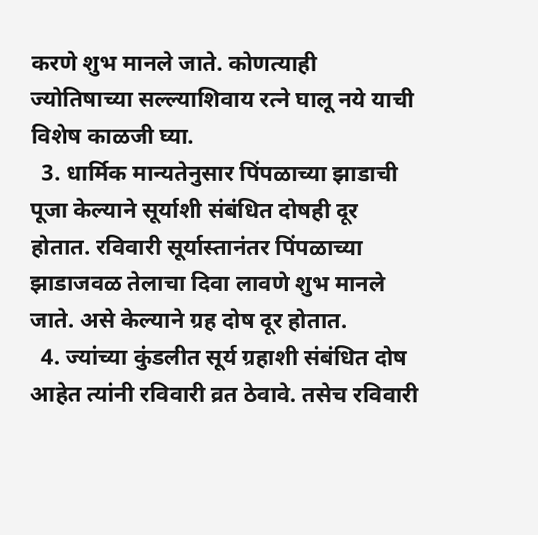करणे शुभ मानले जाते. कोणत्याही ज्योतिषाच्या सल्ल्याशिवाय रत्ने घालू नये याची विशेष काळजी घ्या.
  3. धार्मिक मान्यतेनुसार पिंपळाच्या झाडाची पूजा केल्याने सूर्याशी संबंधित दोषही दूर होतात. रविवारी सूर्यास्तानंतर पिंपळाच्या झाडाजवळ तेलाचा दिवा लावणे शुभ मानले जाते. असे केल्याने ग्रह दोष दूर होतात.
  4. ज्यांच्या कुंडलीत सूर्य ग्रहाशी संबंधित दोष आहेत त्यांनी रविवारी व्रत ठेवावे. तसेच रविवारी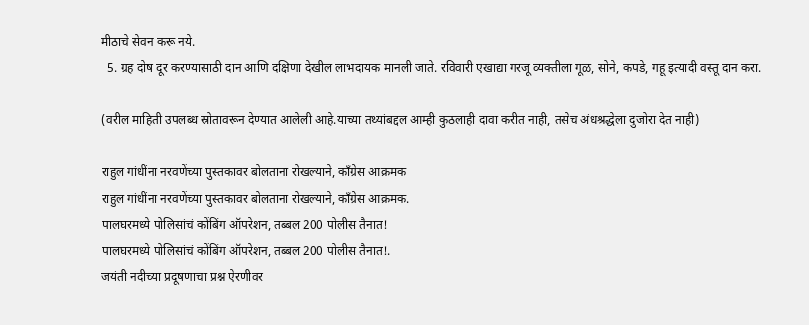मीठाचे सेवन करू नये.
  5. ग्रह दोष दूर करण्यासाठी दान आणि दक्षिणा देखील लाभदायक मानली जाते. रविवारी एखाद्या गरजू व्यक्तीला गूळ, सोने, कपडे, गहू इत्यादी वस्तू दान करा.

(वरील माहिती उपलब्ध स्रोतावरून देण्यात आलेली आहे.याच्या तथ्यांबद्दल आम्ही कुठलाही दावा करीत नाही, तसेच अंधश्रद्धेला दुजोरा देत नाही)

राहुल गांधींना नरवणेंच्या पुस्तकावर बोलताना रोखल्याने, काँग्रेस आक्रमक
राहुल गांधींना नरवणेंच्या पुस्तकावर बोलताना रोखल्याने, काँग्रेस आक्रमक.
पालघरमध्ये पोलिसांचं कोंबिंग ऑपरेशन, तब्बल 200 पोलीस तैनात!
पालघरमध्ये पोलिसांचं कोंबिंग ऑपरेशन, तब्बल 200 पोलीस तैनात!.
जयंती नदीच्या प्रदूषणाचा प्रश्न ऐरणीवर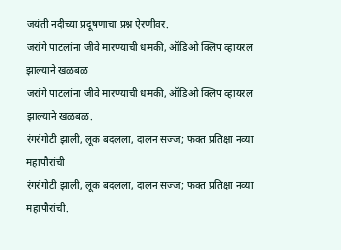जयंती नदीच्या प्रदूषणाचा प्रश्न ऐरणीवर.
जरांगे पाटलांना जीवे मारण्याची धमकी, ऑडिओ क्लिप व्हायरल झाल्याने खळबळ
जरांगे पाटलांना जीवे मारण्याची धमकी, ऑडिओ क्लिप व्हायरल झाल्याने खळबळ.
रंगरंगोटी झाली, लूक बदलला, दालन सज्ज; फक्त प्रतिक्षा नव्या महापौरांची
रंगरंगोटी झाली, लूक बदलला, दालन सज्ज; फक्त प्रतिक्षा नव्या महापौरांची.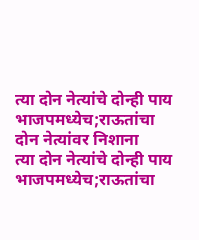त्या दोन नेत्यांचे दोन्ही पाय भाजपमध्येच;राऊतांचा दोन नेत्यांवर निशाना
त्या दोन नेत्यांचे दोन्ही पाय भाजपमध्येच;राऊतांचा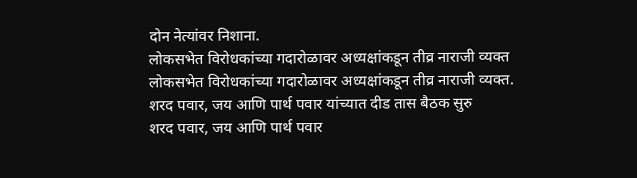दोन नेत्यांवर निशाना.
लोकसभेत विरोधकांच्या गदारोळावर अध्यक्षांकडून तीव्र नाराजी व्यक्त
लोकसभेत विरोधकांच्या गदारोळावर अध्यक्षांकडून तीव्र नाराजी व्यक्त.
शरद पवार, जय आणि पार्थ पवार यांच्यात दीड तास बैठक सुरु
शरद पवार, जय आणि पार्थ पवार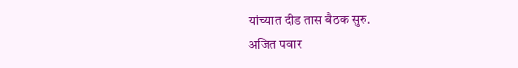यांच्यात दीड तास बैठक सुरु.
अजित पवार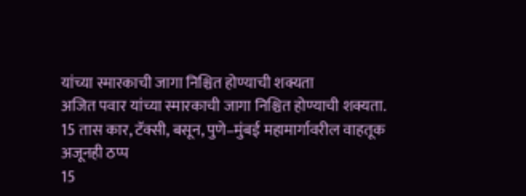यांच्या स्मारकाची जागा निश्चित होण्याची शक्यता
अजित पवार यांच्या स्मारकाची जागा निश्चित होण्याची शक्यता.
15 तास कार, टॅक्सी, बसून, पुणे–मुंबई महामार्गावरील वाहतूक अजूनही ठप्प
15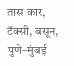तास कार, टॅक्सी, बसून, पुणे–मुंबई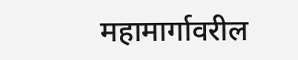महामार्गावरील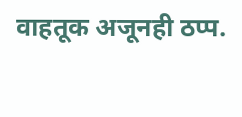वाहतूक अजूनही ठप्प.